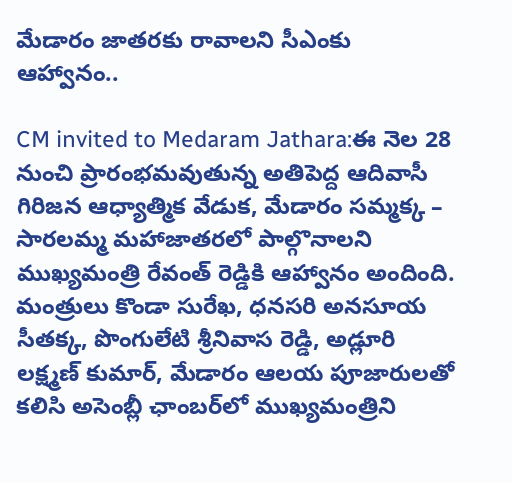మేడారం జాత‌ర‌కు రావాల‌ని సీఎంకు ఆహ్వానం..

CM invited to Medaram Jathara:ఈ నెల 28 నుంచి ప్రారంభమవుతున్న అతిపెద్ద ఆదివాసీ గిరిజన ఆధ్యాత్మిక వేడుక, మేడారం సమ్మక్క – సారలమ్మ మహాజాతరలో పాల్గొనాలని ముఖ్యమంత్రి రేవంత్ రెడ్డికి ఆహ్వానం అందింది. మంత్రులు కొండా సురేఖ, ధనసరి అనసూయ సీతక్క, పొంగులేటి శ్రీనివాస రెడ్డి, అడ్లూరి లక్ష్మణ్ కుమార్, మేడారం ఆలయ పూజారులతో కలిసి అసెంబ్లీ ఛాంబర్‌లో ముఖ్యమంత్రిని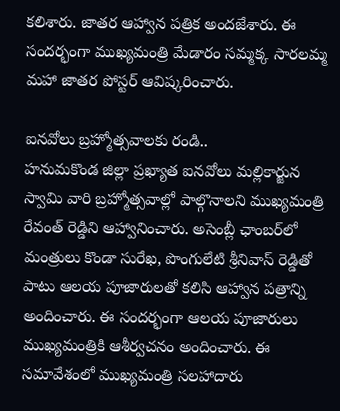క‌లిశారు. జాతర ఆహ్వాన పత్రిక అందజేశారు. ఈ సందర్భంగా ముఖ్య‌మంత్రి మేడారం సమ్మక్క సారలమ్మ మహా జాతర పోస్టర్ ఆవిష్కరించారు.

ఐన‌వోలు బ్రహ్మోత్స‌వాల‌కు రండి..
హనుమకొండ జిల్లా ప్రఖ్యాత ఐనవోలు మల్లికార్జున స్వామి వారి బ్రహ్మోత్సవాల్లో పాల్గొనాలని ముఖ్యమంత్రి రేవంత్ రెడ్డిని ఆహ్వానించారు. అసెంబ్లీ ఛాంబర్‌లో మంత్రులు కొండా సురేఖ, పొంగులేటి శ్రీనివాస్ రెడ్డితో పాటు ఆలయ పూజారులతో కలిసి ఆహ్వాన పత్రాన్ని అందించారు. ఈ సందర్భంగా ఆలయ పూజారులు ముఖ్యమంత్రికి ఆశీర్వచనం అందించారు. ఈ సమావేశంలో ముఖ్యమంత్రి సలహాదారు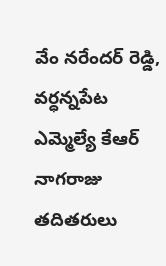వేం నరేందర్ రెడ్డి, వర్ధన్నపేట ఎమ్మెల్యే కేఆర్ నాగరాజు తదితరులు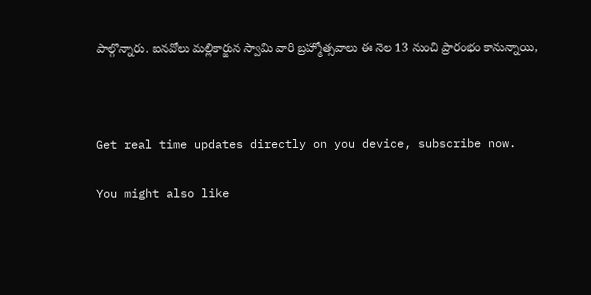పాల్గొన్నారు. ఐనవోలు మల్లికార్జున స్వామి వారి బ్రహ్మోత్సవాలు ఈ నెల 13 నుంచి ప్రారంభం కానున్నాయి,



Get real time updates directly on you device, subscribe now.

You might also like